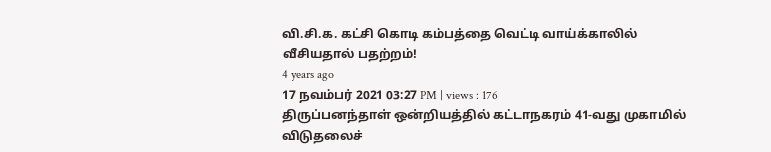வி.சி.க. கட்சி கொடி கம்பத்தை வெட்டி வாய்க்காலில் வீசியதால் பதற்றம்!
4 years ago
17 நவம்பர் 2021 03:27 PM | views : 176
திருப்பனந்தாள் ஒன்றியத்தில் கட்டாநகரம் 41-வது முகாமில் விடுதலைச்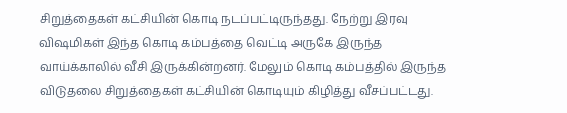சிறுத்தைகள் கட்சியின் கொடி நடப்பட்டிருந்தது. நேற்று இரவு விஷமிகள் இந்த கொடி கம்பத்தை வெட்டி அருகே இருந்த வாய்க்காலில் வீசி இருக்கின்றனர். மேலும் கொடி கம்பத்தில் இருந்த விடுதலை சிறுத்தைகள் கட்சியின் கொடியும் கிழித்து வீசப்பட்டது.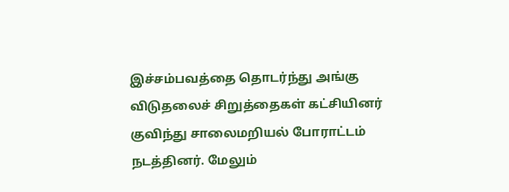இச்சம்பவத்தை தொடர்ந்து அங்கு விடுதலைச் சிறுத்தைகள் கட்சியினர் குவிந்து சாலைமறியல் போராட்டம் நடத்தினர். மேலும்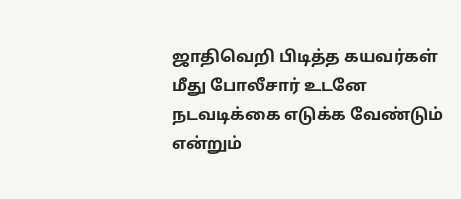ஜாதிவெறி பிடித்த கயவர்கள் மீது போலீசார் உடனே நடவடிக்கை எடுக்க வேண்டும் என்றும்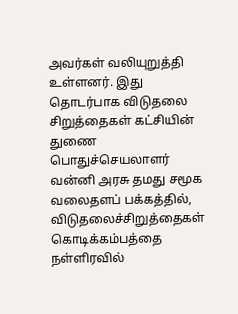அவர்கள் வலியுறுத்தி உள்ளனர். இது தொடர்பாக விடுதலை சிறுத்தைகள் கட்சியின் துணை பொதுச்செயலாளர் வன்னி அரசு தமது சமூக வலைதளப் பக்கத்தில், விடுதலைச்சிறுத்தைகள் கொடிக்கம்பத்தை நள்ளிரவில்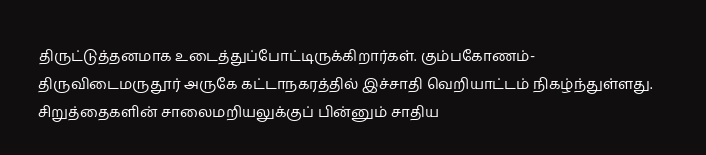திருட்டுத்தனமாக உடைத்துப்போட்டிருக்கிறார்கள். கும்பகோணம்-திருவிடைமருதூர் அருகே கட்டாநகரத்தில் இச்சாதி வெறியாட்டம் நிகழ்ந்துள்ளது. சிறுத்தைகளின் சாலைமறியலுக்குப் பின்னும் சாதிய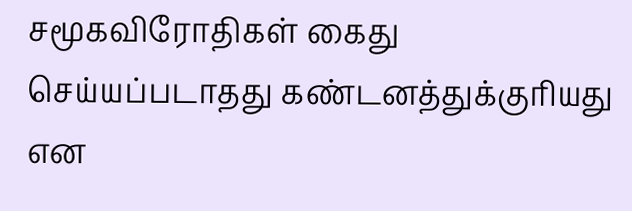சமூகவிரோதிகள் கைது செய்யப்படாதது கண்டனத்துக்குரியது என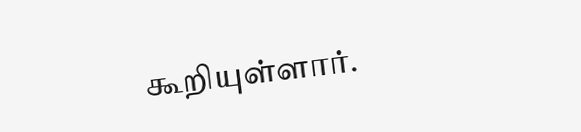கூறியுள்ளார்.